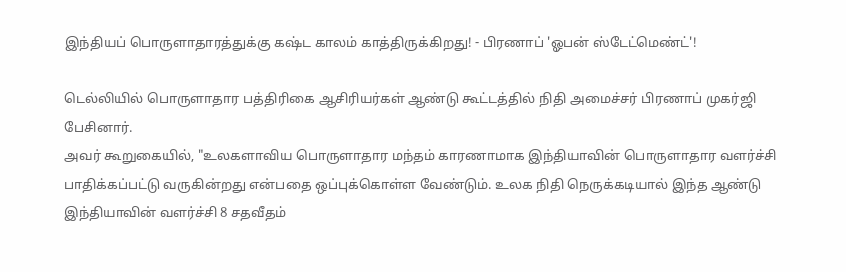இந்தியப் பொருளாதாரத்துக்கு கஷ்ட காலம் காத்திருக்கிறது! - பிரணாப் 'ஓபன் ஸ்டேட்மெண்ட்'!

டெல்லியில் பொருளாதார பத்திரிகை ஆசிரியர்கள் ஆண்டு கூட்டத்தில் நிதி அமைச்சர் பிரணாப் முகர்ஜி பேசினார்.
அவர் கூறுகையில், "உலகளாவிய பொருளாதார மந்தம் காரணாமாக இந்தியாவின் பொருளாதார வளர்ச்சி பாதிக்கப்பட்டு வருகின்றது என்பதை ஒப்புக்கொள்ள வேண்டும். உலக நிதி நெருக்கடியால் இந்த ஆண்டு இந்தியாவின் வளர்ச்சி 8 சதவீதம்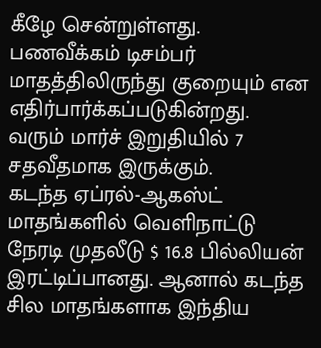கீழே சென்றுள்ளது.
பணவீக்கம் டிசம்பர் மாதத்திலிருந்து குறையும் என எதிர்பார்க்கப்படுகின்றது. வரும் மார்ச் இறுதியில் 7 சதவீதமாக இருக்கும்.
கடந்த ஏப்ரல்-ஆகஸ்ட் மாதங்களில் வெளிநாட்டு நேரடி முதலீடு $ 16.8 பில்லியன் இரட்டிப்பானது. ஆனால் கடந்த சில மாதங்களாக இந்திய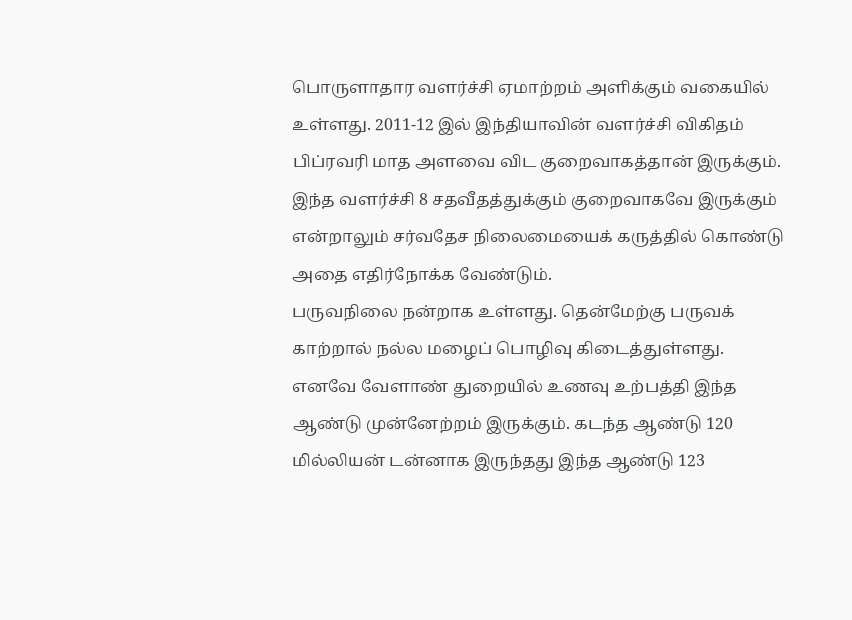பொருளாதார வளர்ச்சி ஏமாற்றம் அளிக்கும் வகையில் உள்ளது. 2011-12 இல் இந்தியாவின் வளர்ச்சி விகிதம் பிப்ரவரி மாத அளவை விட குறைவாகத்தான் இருக்கும்.
இந்த வளர்ச்சி 8 சதவீதத்துக்கும் குறைவாகவே இருக்கும் என்றாலும் சர்வதேச நிலைமையைக் கருத்தில் கொண்டு அதை எதிர்நோக்க வேண்டும்.
பருவநிலை நன்றாக உள்ளது. தென்மேற்கு பருவக் காற்றால் நல்ல மழைப் பொழிவு கிடைத்துள்ளது. எனவே வேளாண் துறையில் உணவு உற்பத்தி இந்த ஆண்டு முன்னேற்றம் இருக்கும். கடந்த ஆண்டு 120 மில்லியன் டன்னாக இருந்தது இந்த ஆண்டு 123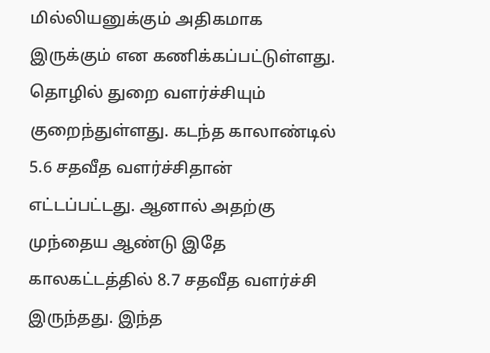மில்லியனுக்கும் அதிகமாக இருக்கும் என கணிக்கப்பட்டுள்ளது.
தொழில் துறை வளர்ச்சியும் குறைந்துள்ளது. கடந்த காலாண்டில் 5.6 சதவீத வளர்ச்சிதான் எட்டப்பட்டது. ஆனால் அதற்கு முந்தைய ஆண்டு இதே காலகட்டத்தில் 8.7 சதவீத வளர்ச்சி இருந்தது. இந்த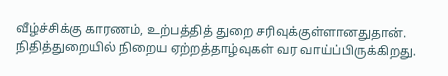வீழ்ச்சிக்கு காரணம், உற்பத்தித் துறை சரிவுக்குள்ளானதுதான்.
நிதித்துறையில் நிறைய ஏற்றத்தாழ்வுகள் வர வாய்ப்பிருக்கிறது.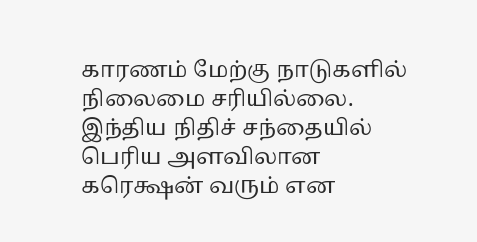காரணம் மேற்கு நாடுகளில் நிலைமை சரியில்லை. இந்திய நிதிச் சந்தையில் பெரிய அளவிலான கரெக்ஷன் வரும் என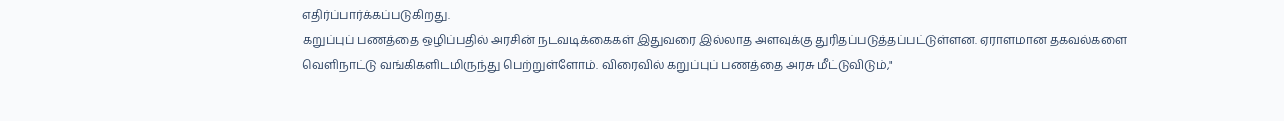எதிர்ப்பார்க்கப்படுகிறது.
கறுப்புப் பணத்தை ஒழிப்பதில் அரசின் நடவடிக்கைகள் இதுவரை இல்லாத அளவுக்கு துரிதப்படுத்தப்பட்டுள்ளன. ஏராளமான தகவல்களை வெளிநாட்டு வங்கிகளிடமிருந்து பெற்றுள்ளோம். விரைவில் கறுப்புப் பணத்தை அரசு மீட்டுவிடும்,"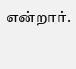என்றார்.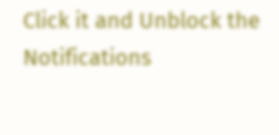Click it and Unblock the Notifications